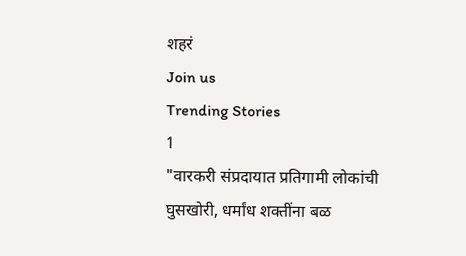शहरं
Join us
Trending Stories
1
"वारकरी संप्रदायात प्रतिगामी लोकांची घुसखोरी, धर्मांध शक्तींना बळ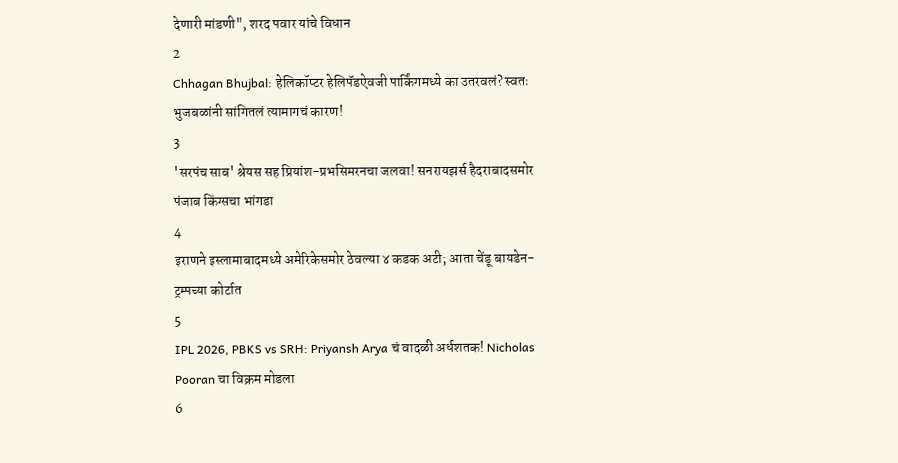देणारी मांडणी", शरद पवार यांचे विधान
2
Chhagan Bhujbal: हेलिकॉप्टर हेलिपॅडऐवजी पार्किंगमध्ये का उतरवलं? स्वतः भुजबळांनी सांगितलं त्यामागचं कारण!
3
'सरपंच साब' श्रेयस सह प्रियांश-प्रभसिमरनचा जलवा! सनरायझर्स हैदराबादसमोर पंजाब किंग्सचा भांगडा
4
इराणने इस्लामाबादमध्ये अमेरिकेसमोर ठेवल्या ४ कडक अटी; आता चेंडू बायडेन-ट्रम्पच्या कोर्टात
5
IPL 2026, PBKS vs SRH: Priyansh Arya चं वादळी अर्धशतक! Nicholas Pooran चा विक्रम मोडला
6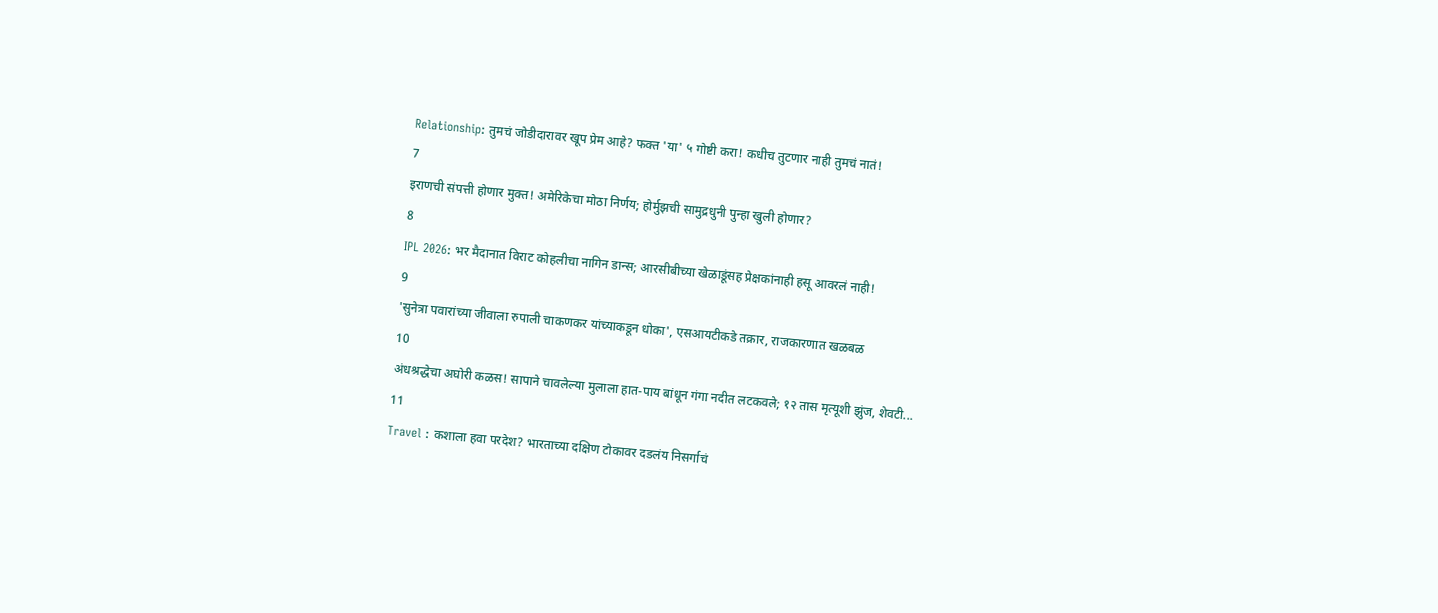Relationship: तुमचं जोडीदारावर खूप प्रेम आहे? फक्त 'या' ५ गोष्टी करा! कधीच तुटणार नाही तुमचं नातं!
7
इराणची संपत्ती होणार मुक्त! अमेरिकेचा मोठा निर्णय; होर्मुझची सामुद्रधुनी पुन्हा खुली होणार?
8
IPL 2026: भर मैदानात विराट कोहलीचा नागिन डान्स; आरसीबीच्या खेळाडूंसह प्रेक्षकांनाही हसू आवरलं नाही!
9
'सुनेत्रा पवारांच्या जीवाला रुपाली चाकणकर यांच्याकडून धोका', एसआयटीकडे तक्रार, राजकारणात खळबळ
10
अंधश्रद्धेचा अघोरी कळस! सापाने चावलेल्या मुलाला हात-पाय बांधून गंगा नदीत लटकवले; १२ तास मृत्यूशी झुंज, शेवटी...
11
Travel : कशाला हवा परदेश? भारताच्या दक्षिण टोकावर दडलंय निसर्गाचं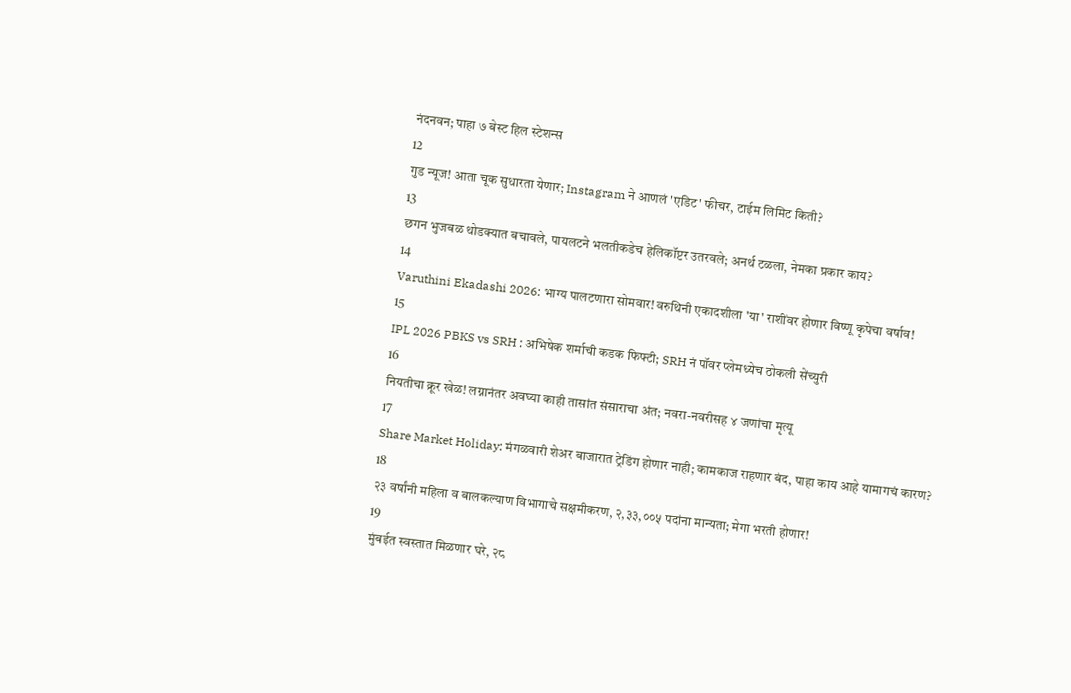नंदनवन; पाहा ७ बेस्ट हिल स्टेशन्स
12
गुड न्यूज! आता चूक सुधारता येणार; Instagram ने आणलं 'एडिट' फीचर, टाईम लिमिट किती?
13
छगन भुजबळ थोडक्यात बचावले, पायलटने भलतीकडेच हेलिकॉप्टर उतरवले; अनर्थ टळला, नेमका प्रकार काय?
14
Varuthini Ekadashi 2026: भाग्य पालटणारा सोमवार! वरुथिनी एकादशीला 'या' राशींवर होणार विष्णू कृपेचा वर्षाव!
15
IPL 2026 PBKS vs SRH : अभिषेक शर्माची कडक फिफ्टी; SRH नं पॉवर प्लेमध्येच ठोकली सेंच्युरी
16
नियतीचा क्रूर खेळ! लग्नानंतर अवघ्या काही तासांत संसाराचा अंत; नवरा-नवरीसह ४ जणांचा मृत्यू
17
Share Market Holiday: मंगळवारी शेअर बाजारात ट्रेडिंग होणार नाही; कामकाज राहणार बंद, पाहा काय आहे यामागचं कारण?
18
२३ वर्षांनी महिला व बालकल्याण विभागाचे सक्षमीकरण, २,३३,००५ पदांना मान्यता; मेगा भरती होणार!
19
मुंबईत स्वस्तात मिळणार घरे, २८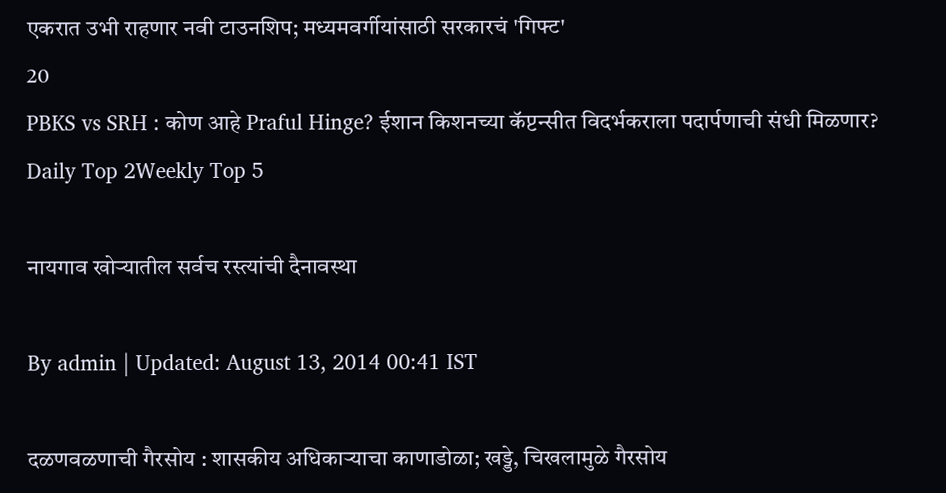एकरात उभी राहणार नवी टाउनशिप; मध्यमवर्गीयांसाठी सरकारचं 'गिफ्ट'
20
PBKS vs SRH : कोण आहे Praful Hinge? ईशान किशनच्या कॅप्टन्सीत विदर्भकराला पदार्पणाची संधी मिळणार?
Daily Top 2Weekly Top 5

नायगाव खोऱ्यातील सर्वच रस्त्यांची दैनावस्था

By admin | Updated: August 13, 2014 00:41 IST

दळणवळणाची गैरसोय : शासकीय अधिकाऱ्याचा काणाडोळा; खड्डे, चिखलामुळे गैरसोय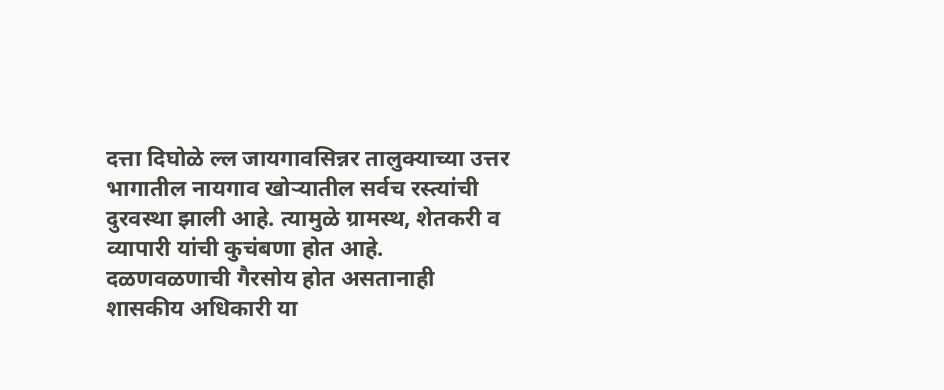दत्ता दिघोळे ल्ल जायगावसिन्नर तालुक्याच्या उत्तर भागातील नायगाव खोऱ्यातील सर्वच रस्त्यांची दुरवस्था झाली आहे. त्यामुळे ग्रामस्थ, शेतकरी व व्यापारी यांची कुचंबणा होत आहे. दळणवळणाची गैरसोय होत असतानाही शासकीय अधिकारी या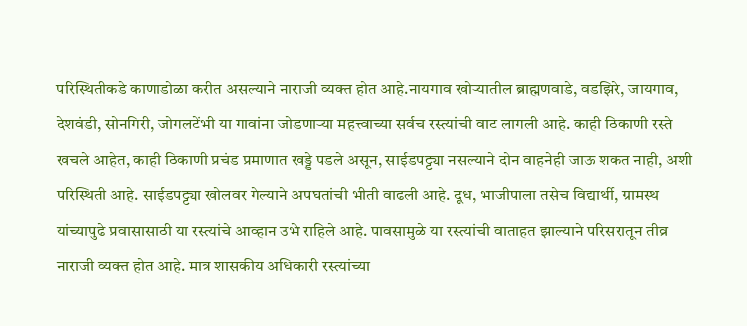परिस्थितीकडे काणाडोळा करीत असल्याने नाराजी व्यक्त होत आहे.नायगाव खोऱ्यातील ब्राह्मणवाडे, वडझिरे, जायगाव, देशवंडी, सोनगिरी, जोगलटेंभी या गावांना जोडणाऱ्या महत्त्वाच्या सर्वच रस्त्यांची वाट लागली आहे. काही ठिकाणी रस्ते खचले आहेत, काही ठिकाणी प्रचंड प्रमाणात खड्डे पडले असून, साईडपट्ट्या नसल्याने दोन वाहनेही जाऊ शकत नाही, अशी परिस्थिती आहे. साईडपट्ट्या खोलवर गेल्याने अपघतांची भीती वाढली आहे. दूध, भाजीपाला तसेच विद्यार्थी, ग्रामस्थ यांच्यापुढे प्रवासासाठी या रस्त्यांचे आव्हान उभे राहिले आहे. पावसामुळे या रस्त्यांची वाताहत झाल्याने परिसरातून तीव्र नाराजी व्यक्त होत आहे. मात्र शासकीय अधिकारी रस्त्यांच्या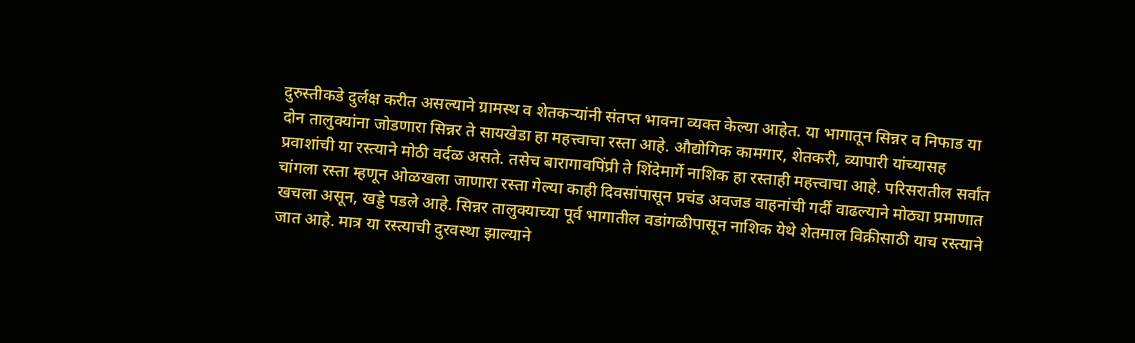दुरुस्तीकडे दुर्लक्ष करीत असल्याने ग्रामस्थ व शेतकऱ्यांनी संतप्त भावना व्यक्त केल्या आहेत. या भागातून सिन्नर व निफाड या दोन तालुक्यांना जोडणारा सिन्नर ते सायखेडा हा महत्त्वाचा रस्ता आहे. औद्योगिक कामगार, शेतकरी, व्यापारी यांच्यासह प्रवाशांची या रस्त्याने मोठी वर्दळ असते. तसेच बारागावपिंप्री ते शिंदेमार्गे नाशिक हा रस्ताही महत्त्वाचा आहे. परिसरातील सर्वांत चांगला रस्ता म्हणून ओळखला जाणारा रस्ता गेल्या काही दिवसांपासून प्रचंड अवजड वाहनांची गर्दी वाढल्याने मोठ्या प्रमाणात खचला असून, खड्डे पडले आहे. सिन्नर तालुक्याच्या पूर्व भागातील वडांगळीपासून नाशिक येथे शेतमाल विक्रीसाठी याच रस्त्याने जात आहे. मात्र या रस्त्याची दुरवस्था झाल्याने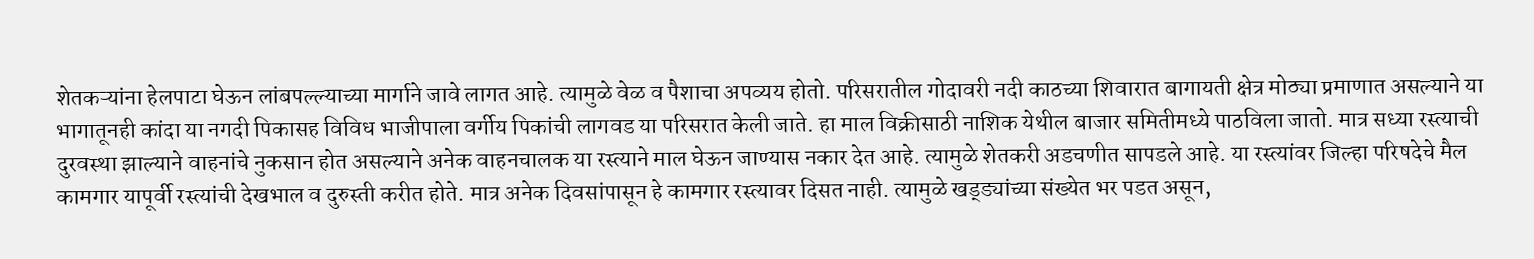शेतकऱ्यांना हेलपाटा घेऊन लांबपल्ल्याच्या मार्गाने जावे लागत आहे. त्यामुळे वेळ व पैशाचा अपव्यय होतो. परिसरातील गोदावरी नदी काठच्या शिवारात बागायती क्षेत्र मोठ्या प्रमाणात असल्याने या भागातूनही कांदा या नगदी पिकासह विविध भाजीपाला वर्गीय पिकांची लागवड या परिसरात केली जाते. हा माल विक्रीसाठी नाशिक येथील बाजार समितीमध्ये पाठविला जातो. मात्र सध्या रस्त्याची दुरवस्था झाल्याने वाहनांचे नुकसान होत असल्याने अनेक वाहनचालक या रस्त्याने माल घेऊन जाण्यास नकार देत आहे. त्यामुळे शेतकरी अडचणीत सापडले आहे. या रस्त्यांवर जिल्हा परिषदेचे मैल कामगार यापूर्वी रस्त्यांची देखभाल व दुरुस्ती करीत होते. मात्र अनेक दिवसांपासून हे कामगार रस्त्यावर दिसत नाही. त्यामुळे खड्ड्यांच्या संख्येत भर पडत असून,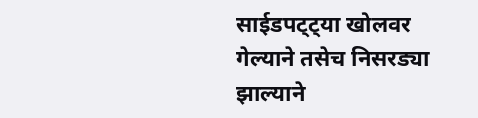साईडपट्ट्या खोलवर गेल्याने तसेच निसरड्या झाल्याने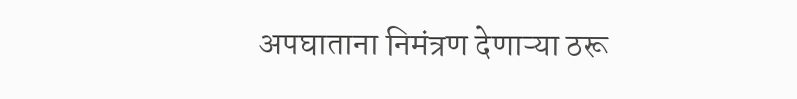अपघाताना निमंत्रण देणाऱ्या ठरू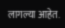लागल्या आहेत.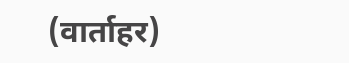(वार्ताहर)